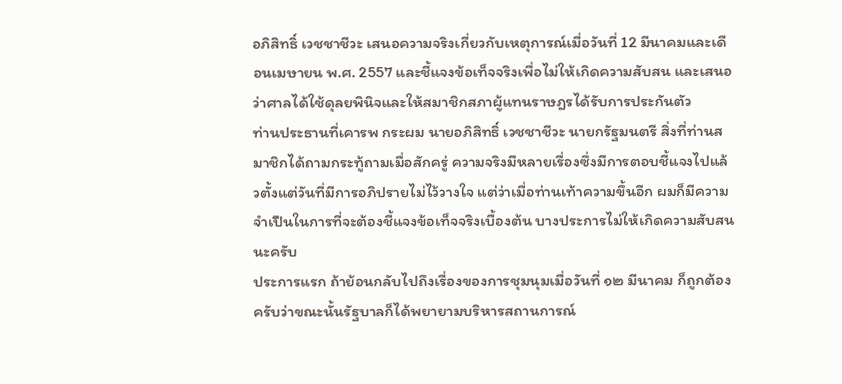อภิสิทธิ์ เวชชาชีวะ เสนอความจริงเกี่ยวกับเหตุการณ์เมื่อวันที่ 12 มีนาคมและเดือนเมษายน พ.ศ. 2557 และชี้แจงข้อเท็จจริงเพื่อไม่ให้เกิดความสับสน และเสนอว่าศาลได้ใช้ดุลยพินิจและให้สมาชิกสภาผู้แทนราษฎรได้รับการประกันตัว
ท่านประธานที่เคารพ กระผม นายอภิสิทธิ์ เวชชาชีวะ นายกรัฐมนตรี สิ่งที่ท่านสมาชิกได้ถามกระทู้ถามเมื่อสักครู่ ความจริงมีหลายเรื่องซึ่งมีการตอบชี้แจงไปแล้วตั้งแต่วันที่มีการอภิปรายไม่ไว้วางใจ แต่ว่าเมื่อท่านเท้าความขึ้นอีก ผมก็มีความจําเปึนในการที่จะต้องชี้แจงข้อเท็จจริงเบื้องต้น บางประการไม่ให้เกิดความสับสนนะครับ
ประการแรก ถ้าย้อนกลับไปถึงเรื่องของการชุมนุมเมื่อวันที่ ๑๒ มีนาคม ก็ถูกต้องครับว่าขณะนั้นรัฐบาลก็ได้พยายามบริหารสถานการณ์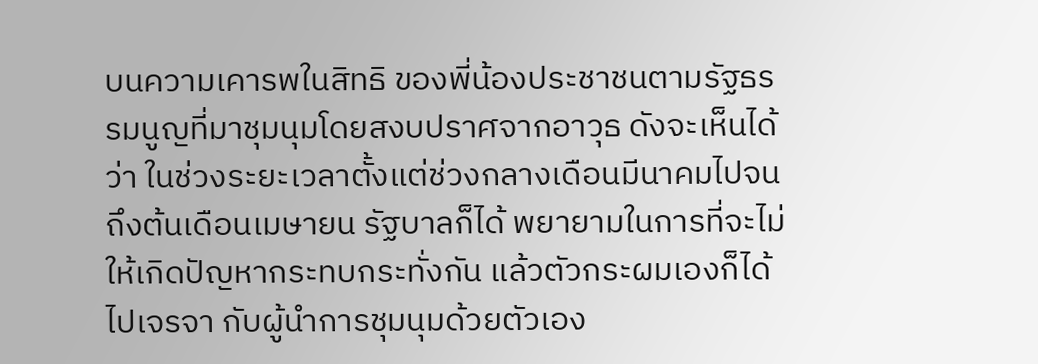บนความเคารพในสิทธิ ของพี่น้องประชาชนตามรัฐธรรมนูญที่มาชุมนุมโดยสงบปราศจากอาวุธ ดังจะเห็นได้ว่า ในช่วงระยะเวลาตั้งแต่ช่วงกลางเดือนมีนาคมไปจนถึงต้นเดือนเมษายน รัฐบาลก็ได้ พยายามในการที่จะไม่ให้เกิดปัญหากระทบกระทั่งกัน แล้วตัวกระผมเองก็ได้ไปเจรจา กับผู้นําการชุมนุมด้วยตัวเอง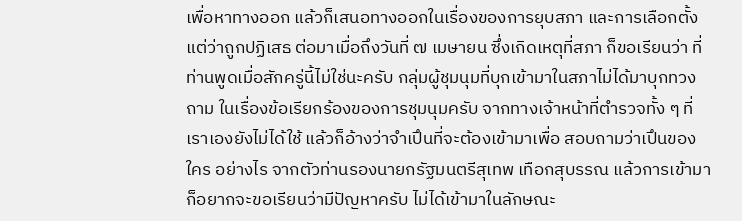เพื่อหาทางออก แล้วก็เสนอทางออกในเรื่องของการยุบสภา และการเลือกตั้งแต่ว่าถูกปฏิเสธ ต่อมาเมื่อถึงวันที่ ๗ เมษายน ซึ่งเกิดเหตุที่สภา ก็ขอเรียนว่า ที่ท่านพูดเมื่อสักครู่นี้ไม่ใช่นะครับ กลุ่มผู้ชุมนุมที่บุกเข้ามาในสภาไม่ได้มาบุกทวงถาม ในเรื่องข้อเรียกร้องของการชุมนุมครับ จากทางเจ้าหน้าที่ตํารวจทั้ง ๆ ที่เราเองยังไม่ได้ใช้ แล้วก็อ้างว่าจําเปึนที่จะต้องเข้ามาเพื่อ สอบถามว่าเปึนของใคร อย่างไร จากตัวท่านรองนายกรัฐมนตรีสุเทพ เทือกสุบรรณ แล้วการเข้ามาก็อยากจะขอเรียนว่ามีปัญหาครับ ไม่ได้เข้ามาในลักษณะ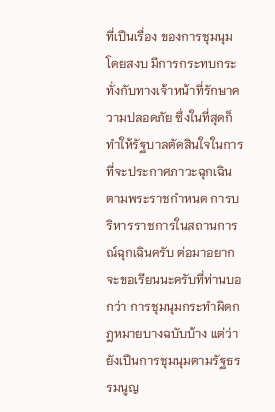ที่เปึนเรื่อง ของการชุมนุมโดยสงบ มีการกระทบกระทั่งกับทางเจ้าหน้าที่รักษาความปลอดภัย ซึ่งในที่สุดก็ทําให้รัฐบาลตัดสินใจในการที่จะประกาศภาวะฉุกเฉินตามพระราชกําหนด การบริหารราชการในสถานการณ์ฉุกเฉินครับ ต่อมาอยากจะขอเรียนนะครับที่ท่านบอกว่า การชุมนุมกระทําผิดกฎหมายบางฉบับบ้าง แต่ว่ายังเปึนการชุมนุมตามรัฐธรรมนูญ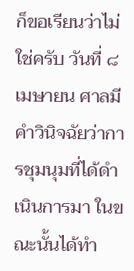ก็ขอเรียนว่าไม่ใช่ครับ วันที่ ๘ เมษายน ศาลมีคําวินิจฉัยว่าการชุมนุมที่ได้ดําเนินการมา ในขณะนั้นได้ทํา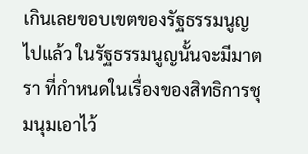เกินเลยขอบเขตของรัฐธรรมนูญไปแล้ว ในรัฐธรรมนูญนั้นจะมีมาตรา ที่กําหนดในเรื่องของสิทธิการชุมนุมเอาไว้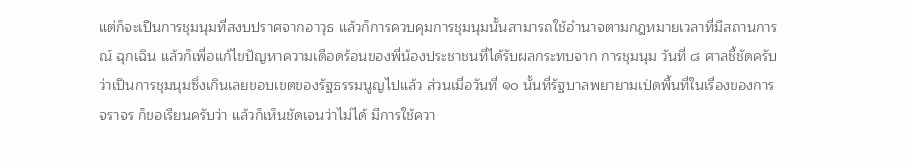แต่ก็จะเปึนการชุมนุมที่สงบปราศจากอาวุธ แล้วก็การควบคุมการชุมนุมนั้นสามารถใช้อํานาจตามกฎหมายเวลาที่มีสถานการณ์ ฉุกเฉิน แล้วก็เพื่อแก้ไขปัญหาความเดือดร้อนของพี่น้องประชาชนที่ได้รับผลกระทบจาก การชุมนุม วันที่ ๘ ศาลชี้ชัดครับว่าเปึนการชุมนุมซึ่งเกินเลยขอบเขตของรัฐธรรมนูญไปแล้ว ส่วนเมื่อวันที่ ๑๐ นั้นที่รัฐบาลพยายามเป่ดพื้นที่ในเรื่องของการจราจร ก็ขอเรียนครับว่า แล้วก็เห็นชัดเจนว่าไม่ได้ มีการใช้ควา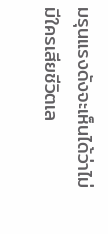มรุนแรงดังจะเห็นได้ว่าไม่มีใครเสียชีวิตเล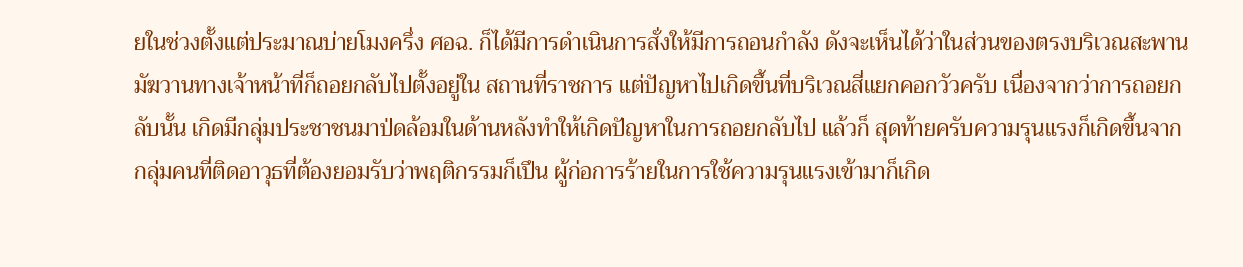ยในช่วงตั้งแต่ประมาณบ่ายโมงครึ่ง ศอฉ. ก็ได้มีการดําเนินการสั่งให้มีการถอนกําลัง ดังจะเห็นได้ว่าในส่วนของตรงบริเวณสะพานมัฆวานทางเจ้าหน้าที่ก็ถอยกลับไปตั้งอยู่ใน สถานที่ราชการ แต่ปัญหาไปเกิดขึ้นที่บริเวณสี่แยกคอกวัวครับ เนื่องจากว่าการถอยกลับนั้น เกิดมีกลุ่มประชาชนมาป่ดล้อมในด้านหลังทําให้เกิดปัญหาในการถอยกลับไป แล้วก็ สุดท้ายครับความรุนแรงก็เกิดขึ้นจากกลุ่มคนที่ติดอาวุธที่ต้องยอมรับว่าพฤติกรรมก็เปึน ผู้ก่อการร้ายในการใช้ความรุนแรงเข้ามาก็เกิด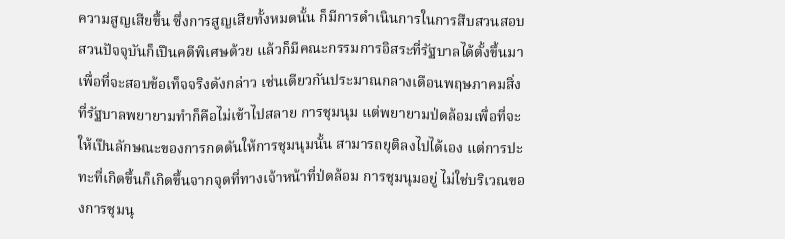ความสูญเสียขึ้น ซึ่งการสูญเสียทั้งหมดนั้น ก็มีการดําเนินการในการสืบสวนสอบสวนปัจจุบันก็เปึนคดีพิเศษด้วย แล้วก็มีคณะกรรมการอิสระที่รัฐบาลได้ตั้งขึ้นมาเพื่อที่จะสอบข้อเท็จจริงดังกล่าว เช่นเดียวกันประมาณกลางเดือนพฤษภาคมสิ่งที่รัฐบาลพยายามทําก็คือไม่เข้าไปสลาย การชุมนุม แต่พยายามป่ดล้อมเพื่อที่จะให้เปึนลักษณะของการกดดันให้การชุมนุมนั้น สามารถยุติลงไปได้เอง แต่การปะทะที่เกิดขึ้นก็เกิดขึ้นจากจุดที่ทางเจ้าหน้าที่ป่ดล้อม การชุมนุมอยู่ ไม่ใช่บริเวณของการชุมนุ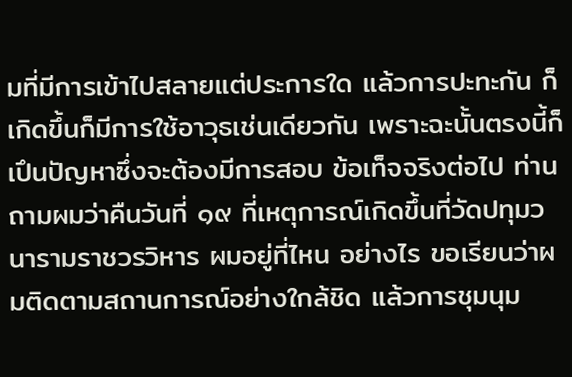มที่มีการเข้าไปสลายแต่ประการใด แล้วการปะทะกัน ก็เกิดขึ้นก็มีการใช้อาวุธเช่นเดียวกัน เพราะฉะนั้นตรงนี้ก็เปึนปัญหาซึ่งจะต้องมีการสอบ ข้อเท็จจริงต่อไป ท่านถามผมว่าคืนวันที่ ๑๙ ที่เหตุการณ์เกิดขึ้นที่วัดปทุมวนารามราชวรวิหาร ผมอยู่ที่ไหน อย่างไร ขอเรียนว่าผมติดตามสถานการณ์อย่างใกล้ชิด แล้วการชุมนุม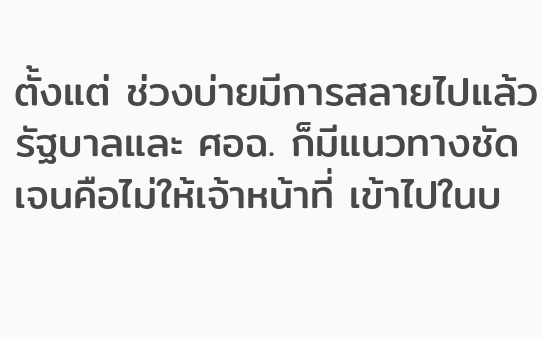ตั้งแต่ ช่วงบ่ายมีการสลายไปแล้ว รัฐบาลและ ศอฉ. ก็มีแนวทางชัดเจนคือไม่ให้เจ้าหน้าที่ เข้าไปในบ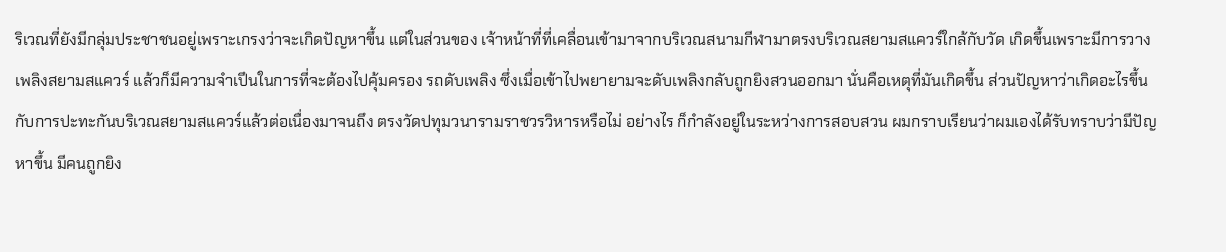ริเวณที่ยังมีกลุ่มประชาชนอยู่เพราะเกรงว่าจะเกิดปัญหาขึ้น แต่ในส่วนของ เจ้าหน้าที่ที่เคลื่อนเข้ามาจากบริเวณสนามกีฬามาตรงบริเวณสยามสแควร์ใกล้กับวัด เกิดขึ้นเพราะมีการวางเพลิงสยามสแควร์ แล้วก็มีความจําเปึนในการที่จะต้องไปคุ้มครอง รถดับเพลิง ซึ่งเมื่อเข้าไปพยายามจะดับเพลิงกลับถูกยิงสวนออกมา นั่นคือเหตุที่มันเกิดขึ้น ส่วนปัญหาว่าเกิดอะไรขึ้นกับการปะทะกันบริเวณสยามสแควร์แล้วต่อเนื่องมาจนถึง ตรงวัดปทุมวนารามราชวรวิหารหรือไม่ อย่างไร ก็กําลังอยู่ในระหว่างการสอบสวน ผมกราบเรียนว่าผมเองได้รับทราบว่ามีปัญหาขึ้น มีคนถูกยิง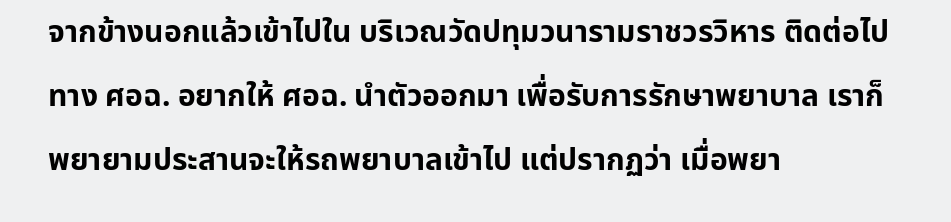จากข้างนอกแล้วเข้าไปใน บริเวณวัดปทุมวนารามราชวรวิหาร ติดต่อไปทาง ศอฉ. อยากให้ ศอฉ. นําตัวออกมา เพื่อรับการรักษาพยาบาล เราก็พยายามประสานจะให้รถพยาบาลเข้าไป แต่ปรากฏว่า เมื่อพยา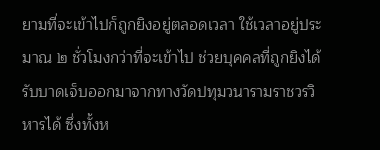ยามที่จะเข้าไปก็ถูกยิงอยู่ตลอดเวลา ใช้เวลาอยู่ประมาณ ๒ ชั่วโมงกว่าที่จะเข้าไป ช่วยบุคคลที่ถูกยิงได้รับบาดเจ็บออกมาจากทางวัดปทุมวนารามราชวรวิหารได้ ซึ่งทั้งห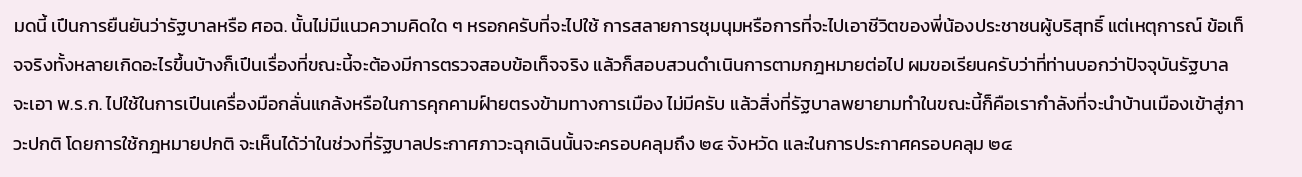มดนี้ เปึนการยืนยันว่ารัฐบาลหรือ ศอฉ. นั้นไม่มีแนวความคิดใด ๆ หรอกครับที่จะไปใช้ การสลายการชุมนุมหรือการที่จะไปเอาชีวิตของพี่น้องประชาชนผู้บริสุทธิ์ แต่เหตุการณ์ ข้อเท็จจริงทั้งหลายเกิดอะไรขึ้นบ้างก็เปึนเรื่องที่ขณะนี้จะต้องมีการตรวจสอบข้อเท็จจริง แล้วก็สอบสวนดําเนินการตามกฎหมายต่อไป ผมขอเรียนครับว่าที่ท่านบอกว่าปัจจุบันรัฐบาล จะเอา พ.ร.ก. ไปใช้ในการเปึนเครื่องมือกลั่นแกล้งหรือในการคุกคามฝ์ายตรงข้ามทางการเมือง ไม่มีครับ แล้วสิ่งที่รัฐบาลพยายามทําในขณะนี้ก็คือเรากําลังที่จะนําบ้านเมืองเข้าสู่ภาวะปกติ โดยการใช้กฎหมายปกติ จะเห็นได้ว่าในช่วงที่รัฐบาลประกาศภาวะฉุกเฉินนั้นจะครอบคลุมถึง ๒๔ จังหวัด และในการประกาศครอบคลุม ๒๔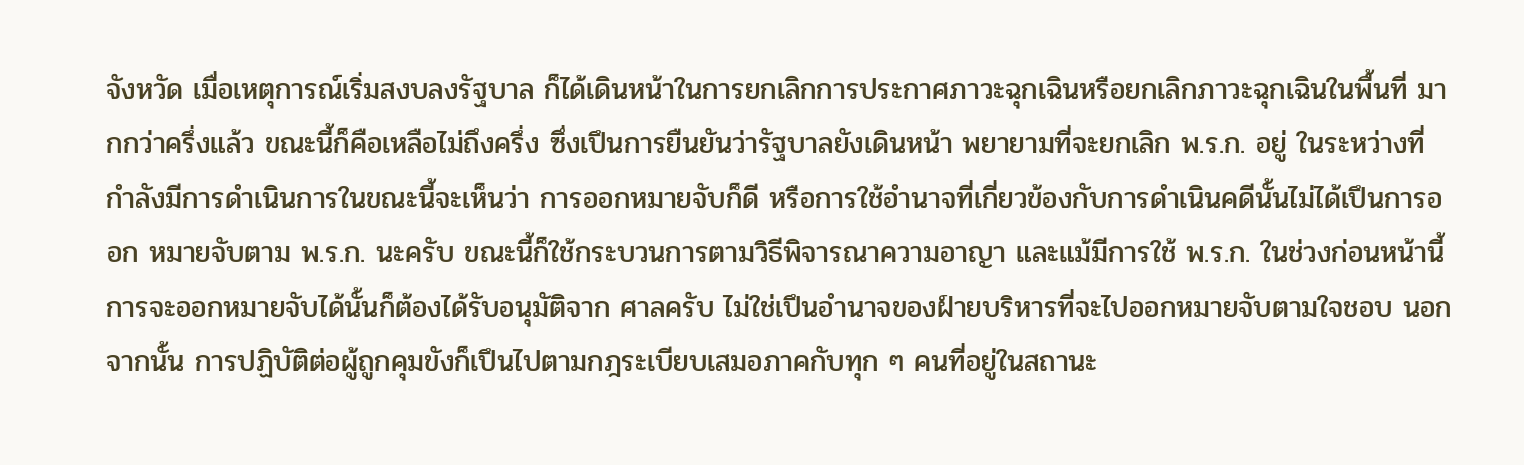จังหวัด เมื่อเหตุการณ์เริ่มสงบลงรัฐบาล ก็ได้เดินหน้าในการยกเลิกการประกาศภาวะฉุกเฉินหรือยกเลิกภาวะฉุกเฉินในพื้นที่ มากกว่าครึ่งแล้ว ขณะนี้ก็คือเหลือไม่ถึงครึ่ง ซึ่งเปึนการยืนยันว่ารัฐบาลยังเดินหน้า พยายามที่จะยกเลิก พ.ร.ก. อยู่ ในระหว่างที่กําลังมีการดําเนินการในขณะนี้จะเห็นว่า การออกหมายจับก็ดี หรือการใช้อํานาจที่เกี่ยวข้องกับการดําเนินคดีนั้นไม่ได้เปึนการออก หมายจับตาม พ.ร.ก. นะครับ ขณะนี้ก็ใช้กระบวนการตามวิธีพิจารณาความอาญา และแม้มีการใช้ พ.ร.ก. ในช่วงก่อนหน้านี้การจะออกหมายจับได้นั้นก็ต้องได้รับอนุมัติจาก ศาลครับ ไม่ใช่เปึนอํานาจของฝ์ายบริหารที่จะไปออกหมายจับตามใจชอบ นอกจากนั้น การปฏิบัติต่อผู้ถูกคุมขังก็เปึนไปตามกฎระเบียบเสมอภาคกับทุก ๆ คนที่อยู่ในสถานะ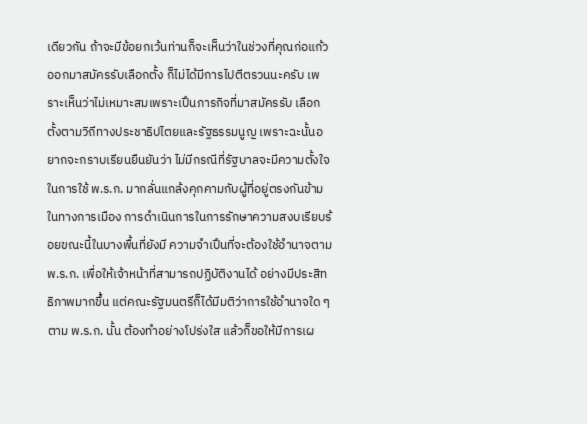เดียวกัน ถ้าจะมีข้อยกเว้นท่านก็จะเห็นว่าในช่วงที่คุณก่อแก้วออกมาสมัครรับเลือกตั้ง ก็ไม่ได้มีการไปตีตรวนนะครับ เพราะเห็นว่าไม่เหมาะสมเพราะเปึนภารกิจที่มาสมัครรับ เลือกตั้งตามวิถีทางประชาธิปไตยและรัฐธรรมนูญ เพราะฉะนั้นอยากจะกราบเรียนยืนยันว่า ไม่มีกรณีที่รัฐบาลจะมีความตั้งใจในการใช้ พ.ร.ก. มากลั่นแกล้งคุกคามกับผู้ที่อยู่ตรงกันข้าม ในทางการเมือง การดําเนินการในการรักษาความสงบเรียบร้อยขณะนี้ในบางพื้นที่ยังมี ความจําเปึนที่จะต้องใช้อํานาจตาม พ.ร.ก. เพื่อให้เจ้าหน้าที่สามารถปฏิบัติงานได้ อย่างมีประสิทธิภาพมากขึ้น แต่คณะรัฐมนตรีก็ได้มีมติว่าการใช้อํานาจใด ๆ ตาม พ.ร.ก. นั้น ต้องทําอย่างโปร่งใส แล้วก็ขอให้มีการเผ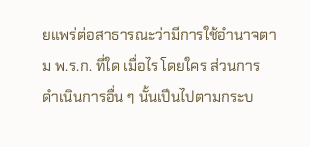ยแพร่ต่อสาธารณะว่ามีการใช้อํานาจตาม พ.ร.ก. ที่ใด เมื่อไร โดยใคร ส่วนการดําเนินการอื่น ๆ นั้นเปึนไปตามกระบ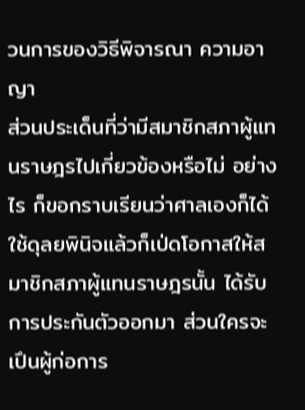วนการของวิธีพิจารณา ความอาญา
ส่วนประเด็นที่ว่ามีสมาชิกสภาผู้แทนราษฎรไปเกี่ยวข้องหรือไม่ อย่างไร ก็ขอกราบเรียนว่าศาลเองก็ได้ใช้ดุลยพินิจแล้วก็เป่ดโอกาสให้สมาชิกสภาผู้แทนราษฎรนั้น ได้รับการประกันตัวออกมา ส่วนใครจะเปึนผู้ก่อการ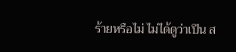ร้ายหรือไม่ ไม่ได้ดูว่าเปึน ส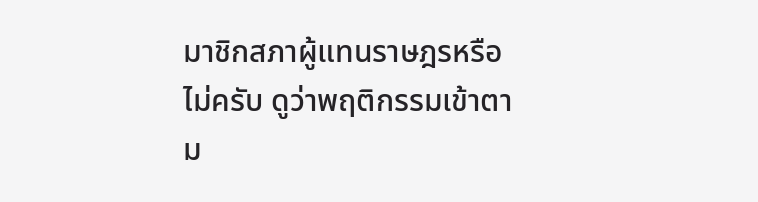มาชิกสภาผู้แทนราษฎรหรือไม่ครับ ดูว่าพฤติกรรมเข้าตาม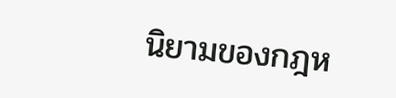นิยามของกฎห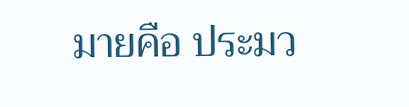มายคือ ประมว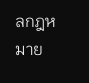ลกฎหมาย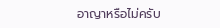อาญาหรือไม่ครับ